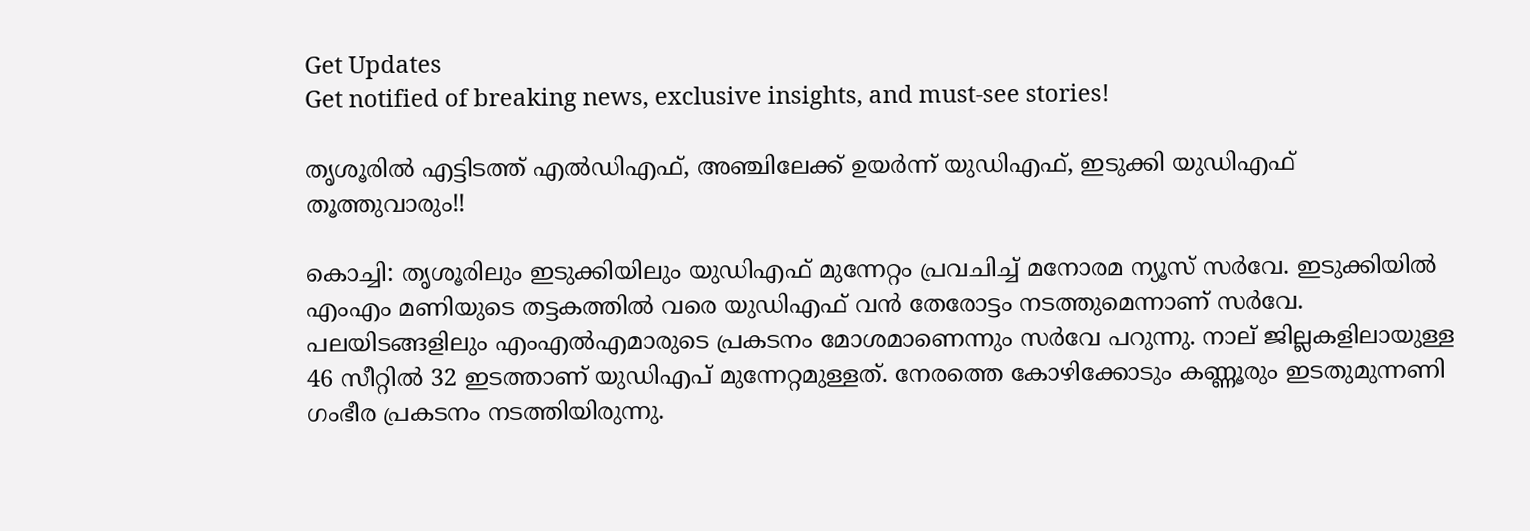Get Updates
Get notified of breaking news, exclusive insights, and must-see stories!

തൃശൂരില്‍ എട്ടിടത്ത് എല്‍ഡിഎഫ്, അഞ്ചിലേക്ക് ഉയര്‍ന്ന് യുഡിഎഫ്, ഇടുക്കി യുഡിഎഫ് തൂത്തുവാരും!!

കൊച്ചി: തൃശൂരിലും ഇടുക്കിയിലും യുഡിഎഫ് മുന്നേറ്റം പ്രവചിച്ച് മനോരമ ന്യൂസ് സര്‍വേ. ഇടുക്കിയില്‍ എംഎം മണിയുടെ തട്ടകത്തില്‍ വരെ യുഡിഎഫ് വന്‍ തേരോട്ടം നടത്തുമെന്നാണ് സര്‍വേ. പലയിടങ്ങളിലും എംഎല്‍എമാരുടെ പ്രകടനം മോശമാണെന്നും സര്‍വേ പറുന്നു. നാല് ജില്ലകളിലായുള്ള 46 സീറ്റില്‍ 32 ഇടത്താണ് യുഡിഎപ് മുന്നേറ്റമുള്ളത്. നേരത്തെ കോഴിക്കോടും കണ്ണൂരും ഇടതുമുന്നണി ഗംഭീര പ്രകടനം നടത്തിയിരുന്നു.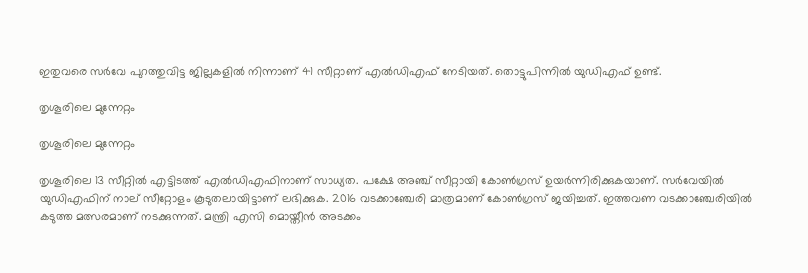ഇതുവരെ സര്‍വേ പുറത്തുവിട്ട ജില്ലകളില്‍ നിന്നാണ് 41 സീറ്റാണ് എല്‍ഡിഎഫ് നേടിയത്. തൊട്ടുപിന്നില്‍ യുഡിഎഫ് ഉണ്ട്.

തൃശൂരിലെ മുന്നേറ്റം

തൃശൂരിലെ മുന്നേറ്റം

തൃശൂരിലെ 13 സീറ്റില്‍ എട്ടിടത്ത് എല്‍ഡിഎഫിനാണ് സാധ്യത. പക്ഷേ അഞ്ച് സീറ്റായി കോണ്‍ഗ്രസ് ഉയര്‍ന്നിരിക്കുകയാണ്. സര്‍വേയില്‍ യുഡിഎഫിന് നാല് സീറ്റോളം കൂടുതലായിട്ടാണ് ലഭിക്കുക. 2016 വടക്കാഞ്ചേരി മാത്രമാണ് കോണ്‍ഗ്രസ് ജയിച്ചത്. ഇത്തവണ വടക്കാഞ്ചേരിയില്‍ കടുത്ത മത്സരമാണ് നടക്കുന്നത്. മന്ത്രി എസി മൊയ്തീന്‍ അടക്കം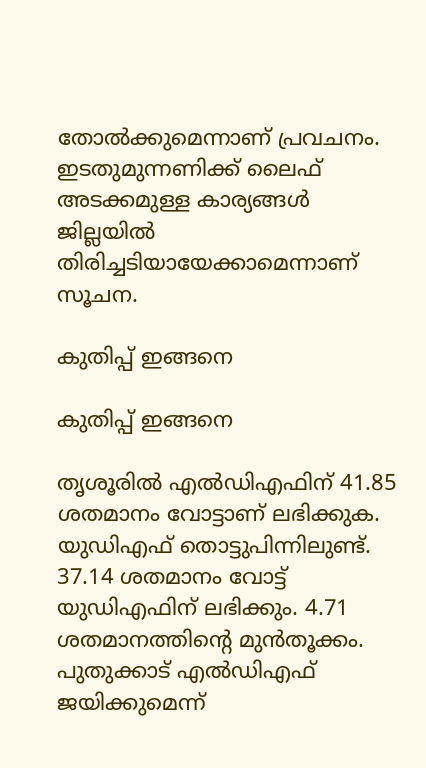തോല്‍ക്കുമെന്നാണ് പ്രവചനം. ഇടതുമുന്നണിക്ക് ലൈഫ് അടക്കമുള്ള കാര്യങ്ങള്‍ ജില്ലയില്‍ തിരിച്ചടിയായേക്കാമെന്നാണ് സൂചന.

കുതിപ്പ് ഇങ്ങനെ

കുതിപ്പ് ഇങ്ങനെ

തൃശൂരില്‍ എല്‍ഡിഎഫിന് 41.85 ശതമാനം വോട്ടാണ് ലഭിക്കുക. യുഡിഎഫ് തൊട്ടുപിന്നിലുണ്ട്. 37.14 ശതമാനം വോട്ട് യുഡിഎഫിന് ലഭിക്കും. 4.71 ശതമാനത്തിന്റെ മുന്‍തൂക്കം. പുതുക്കാട് എല്‍ഡിഎഫ് ജയിക്കുമെന്ന്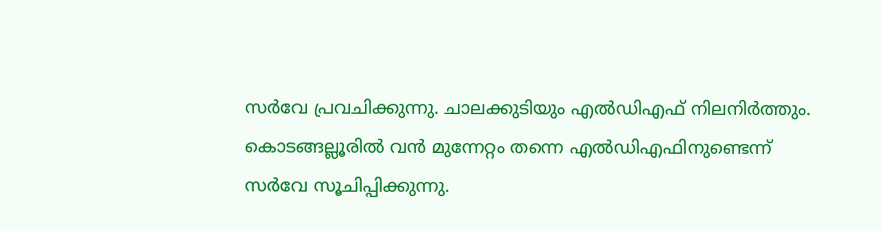സര്‍വേ പ്രവചിക്കുന്നു. ചാലക്കുടിയും എല്‍ഡിഎഫ് നിലനിര്‍ത്തും. കൊടങ്ങല്ലൂരില്‍ വന്‍ മുന്നേറ്റം തന്നെ എല്‍ഡിഎഫിനുണ്ടെന്ന് സര്‍വേ സൂചിപ്പിക്കുന്നു.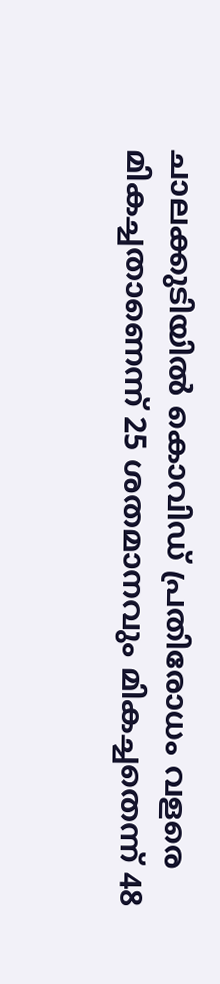ചാലക്കുടിയില്‍ കൊവിഡ് പ്രതിരോധം വളരെ മികച്ചതാണെന്ന് 25 ശതമാനവും മികച്ചതെന്ന് 48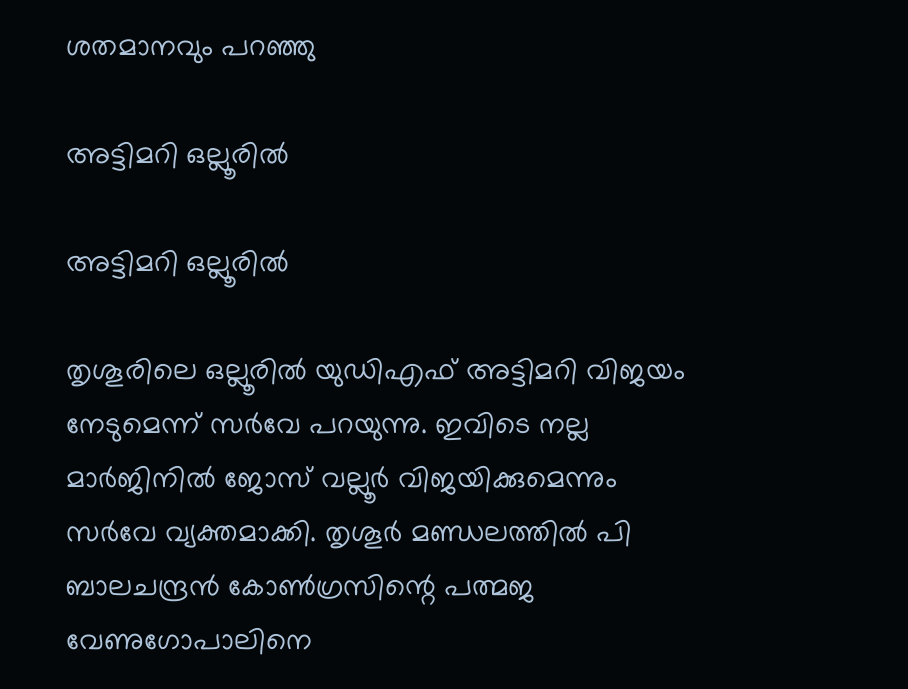ശതമാനവും പറഞ്ഞു

അട്ടിമറി ഒല്ലൂരില്‍

അട്ടിമറി ഒല്ലൂരില്‍

തൃശൂരിലെ ഒല്ലൂരില്‍ യുഡിഎഫ് അട്ടിമറി വിജയം നേടുമെന്ന് സര്‍വേ പറയുന്നു. ഇവിടെ നല്ല മാര്‍ജിനില്‍ ജോസ് വല്ലൂര്‍ വിജയിക്കുമെന്നും സര്‍വേ വ്യക്തമാക്കി. തൃശൂര്‍ മണ്ഡലത്തില്‍ പി ബാലചന്ദ്രന്‍ കോണ്‍ഗ്രസിന്റെ പത്മജ വേണുഗോപാലിനെ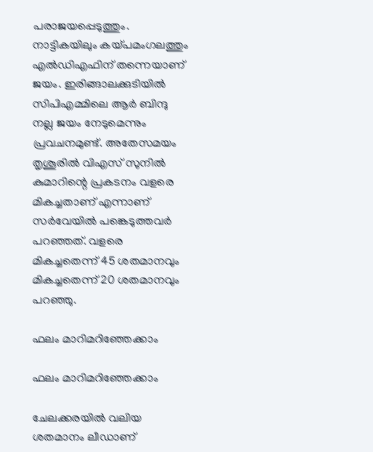പരാജയപ്പെടുത്തും. നാട്ടികയിലും കയ്പമംഗലത്തും എല്‍ഡിഎഫിന് തന്നെയാണ് ജയം. ഇരിങ്ങാലക്കുടിയില്‍ സിപിഎമ്മിലെ ആര്‍ ബിന്ദു നല്ല ജയം നേടുമെന്നും പ്രവചനമുണ്ട്. അതേസമയം തൃശൂരില്‍ വിഎസ് സുനില്‍ കുമാറിന്റെ പ്രകടനം വളരെ മികച്ചതാണ് എന്നാണ് സര്‍വേയില്‍ പങ്കെടുത്തവര്‍ പറഞ്ഞത്. വളരെ മികച്ചതെന്ന് 45 ശതമാനവും മികച്ചതെന്ന് 20 ശതമാനവും പറഞ്ഞു.

ഫലം മാറിമറിഞ്ഞേക്കാം

ഫലം മാറിമറിഞ്ഞേക്കാം

ചേലക്കരയില്‍ വലിയ ശതമാനം ലീഡാണ്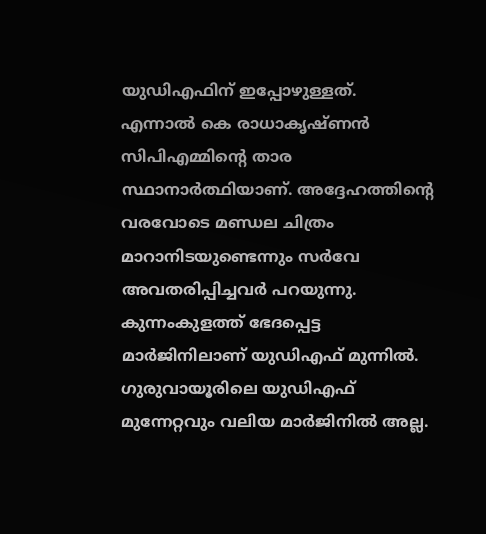യുഡിഎഫിന് ഇപ്പോഴുള്ളത്. എന്നാല്‍ കെ രാധാകൃഷ്ണന്‍ സിപിഎമ്മിന്റെ താര സ്ഥാനാര്‍ത്ഥിയാണ്. അദ്ദേഹത്തിന്റെ വരവോടെ മണ്ഡല ചിത്രം മാറാനിടയുണ്ടെന്നും സര്‍വേ അവതരിപ്പിച്ചവര്‍ പറയുന്നു. കുന്നംകുളത്ത് ഭേദപ്പെട്ട മാര്‍ജിനിലാണ് യുഡിഎഫ് മുന്നില്‍. ഗുരുവായൂരിലെ യുഡിഎഫ് മുന്നേറ്റവും വലിയ മാര്‍ജിനില്‍ അല്ല.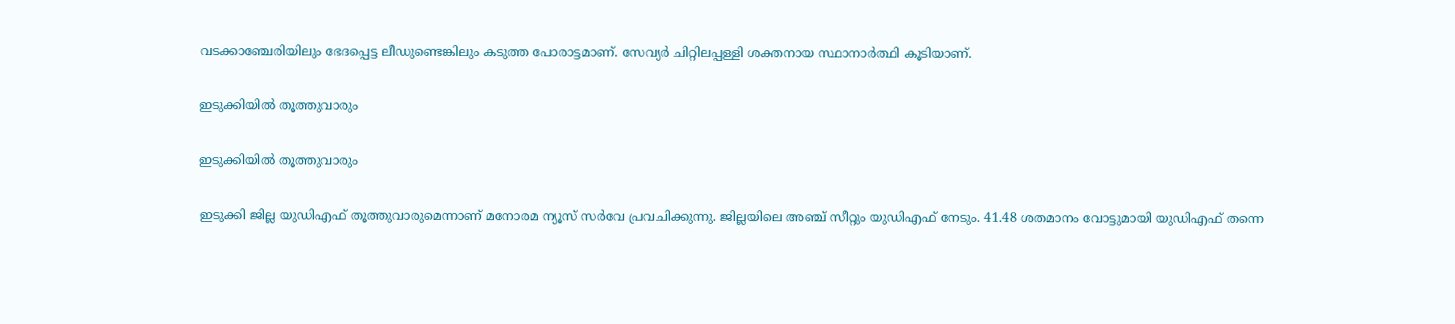വടക്കാഞ്ചേരിയിലും ഭേദപ്പെട്ട ലീഡുണ്ടെങ്കിലും കടുത്ത പോരാട്ടമാണ്. സേവ്യര്‍ ചിറ്റിലപ്പള്ളി ശക്തനായ സ്ഥാനാര്‍ത്ഥി കൂടിയാണ്.

ഇടുക്കിയില്‍ തൂത്തുവാരും

ഇടുക്കിയില്‍ തൂത്തുവാരും

ഇടുക്കി ജില്ല യുഡിഎഫ് തൂത്തുവാരുമെന്നാണ് മനോരമ ന്യൂസ് സര്‍വേ പ്രവചിക്കുന്നു. ജില്ലയിലെ അഞ്ച് സീറ്റും യുഡിഎഫ് നേടും. 41.48 ശതമാനം വോട്ടുമായി യുഡിഎഫ് തന്നെ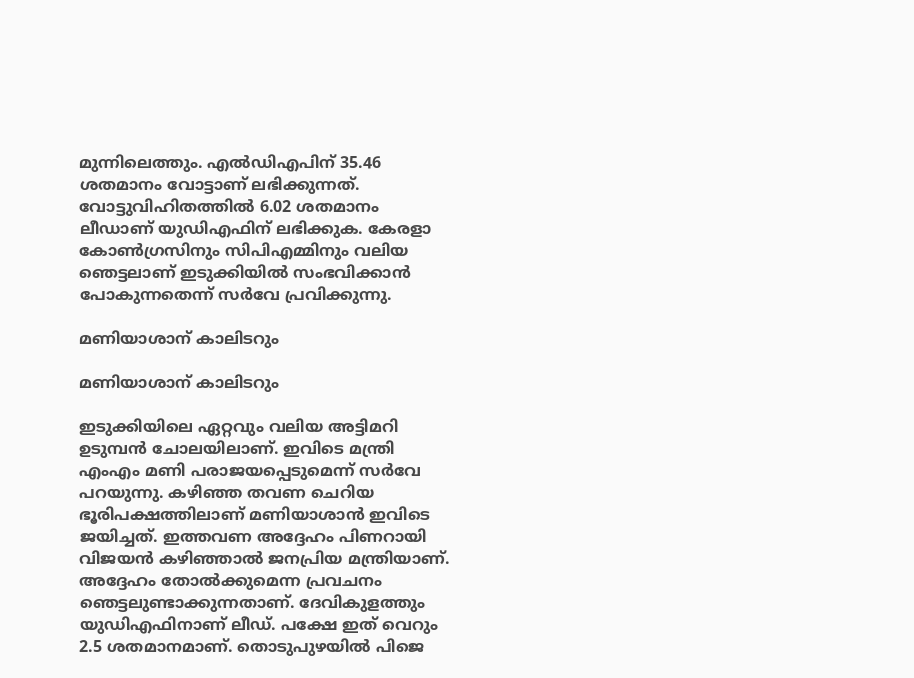മുന്നിലെത്തും. എല്‍ഡിഎപിന് 35.46 ശതമാനം വോട്ടാണ് ലഭിക്കുന്നത്. വോട്ടുവിഹിതത്തില്‍ 6.02 ശതമാനം ലീഡാണ് യുഡിഎഫിന് ലഭിക്കുക. കേരളാ കോണ്‍ഗ്രസിനും സിപിഎമ്മിനും വലിയ ഞെട്ടലാണ് ഇടുക്കിയില്‍ സംഭവിക്കാന്‍ പോകുന്നതെന്ന് സര്‍വേ പ്രവിക്കുന്നു.

മണിയാശാന് കാലിടറും

മണിയാശാന് കാലിടറും

ഇടുക്കിയിലെ ഏറ്റവും വലിയ അട്ടിമറി ഉടുമ്പന്‍ ചോലയിലാണ്. ഇവിടെ മന്ത്രി എംഎം മണി പരാജയപ്പെടുമെന്ന് സര്‍വേ പറയുന്നു. കഴിഞ്ഞ തവണ ചെറിയ ഭൂരിപക്ഷത്തിലാണ് മണിയാശാന്‍ ഇവിടെ ജയിച്ചത്. ഇത്തവണ അദ്ദേഹം പിണറായി വിജയന്‍ കഴിഞ്ഞാല്‍ ജനപ്രിയ മന്ത്രിയാണ്. അദ്ദേഹം തോല്‍ക്കുമെന്ന പ്രവചനം ഞെട്ടലുണ്ടാക്കുന്നതാണ്. ദേവികുളത്തും യുഡിഎഫിനാണ് ലീഡ്. പക്ഷേ ഇത് വെറും 2.5 ശതമാനമാണ്. തൊടുപുഴയില്‍ പിജെ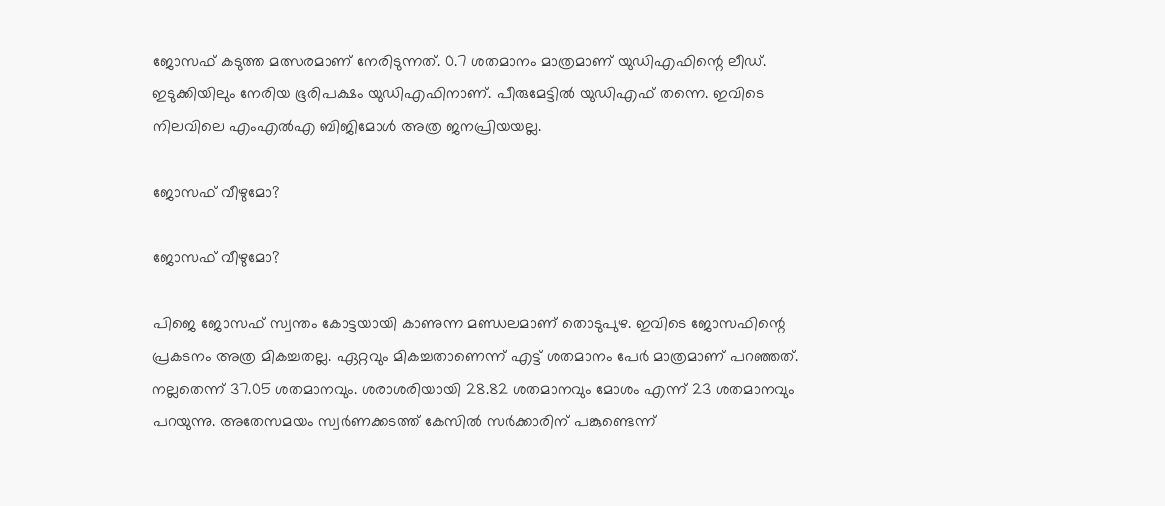ജോസഫ് കടുത്ത മത്സരമാണ് നേരിടുന്നത്. 0.7 ശതമാനം മാത്രമാണ് യുഡിഎഫിന്റെ ലീഡ്. ഇടുക്കിയിലും നേരിയ ഭൂരിപക്ഷം യുഡിഎഫിനാണ്. പീരുമേട്ടില്‍ യുഡിഎഫ് തന്നെ. ഇവിടെ നിലവിലെ എംഎല്‍എ ബിജിമോള്‍ അത്ര ജനപ്രിയയല്ല.

ജോസഫ് വീഴുമോ?

ജോസഫ് വീഴുമോ?

പിജെ ജോസഫ് സ്വന്തം കോട്ടയായി കാണുന്ന മണ്ഡലമാണ് തൊടുപുഴ. ഇവിടെ ജോസഫിന്റെ പ്രകടനം അത്ര മികച്ചതല്ല. ഏറ്റവും മികച്ചതാണെന്ന് എട്ട് ശതമാനം പേര്‍ മാത്രമാണ് പറഞ്ഞത്. നല്ലതെന്ന് 37.05 ശതമാനവും. ശരാശരിയായി 28.82 ശതമാനവും മോശം എന്ന് 23 ശതമാനവും പറയുന്നു. അതേസമയം സ്വര്‍ണക്കടത്ത് കേസില്‍ സര്‍ക്കാരിന് പങ്കുണ്ടെന്ന്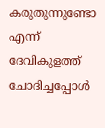കരുതുന്നുണ്ടോ എന്ന് ദേവികുളത്ത് ചോദിച്ചപ്പോള്‍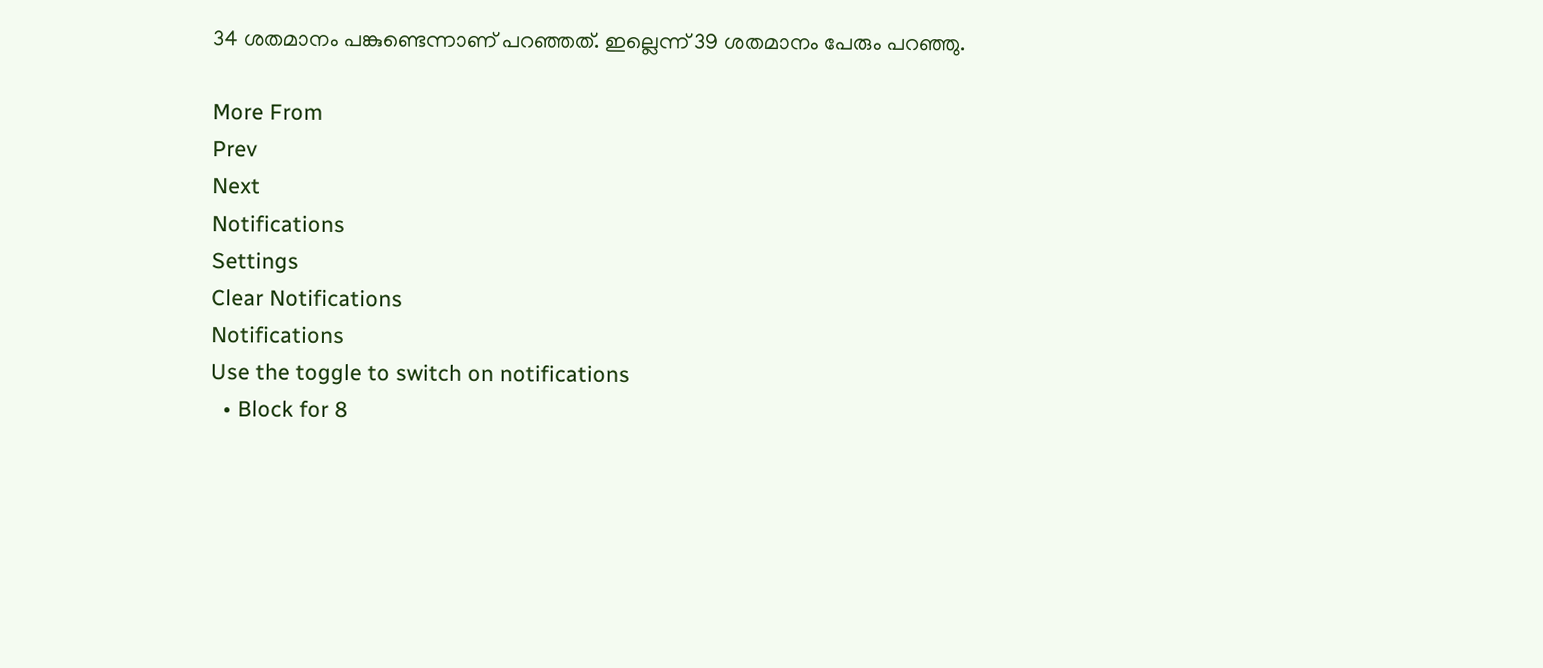34 ശതമാനം പങ്കുണ്ടെന്നാണ് പറഞ്ഞത്. ഇല്ലെന്ന് 39 ശതമാനം പേരും പറഞ്ഞു.

More From
Prev
Next
Notifications
Settings
Clear Notifications
Notifications
Use the toggle to switch on notifications
  • Block for 8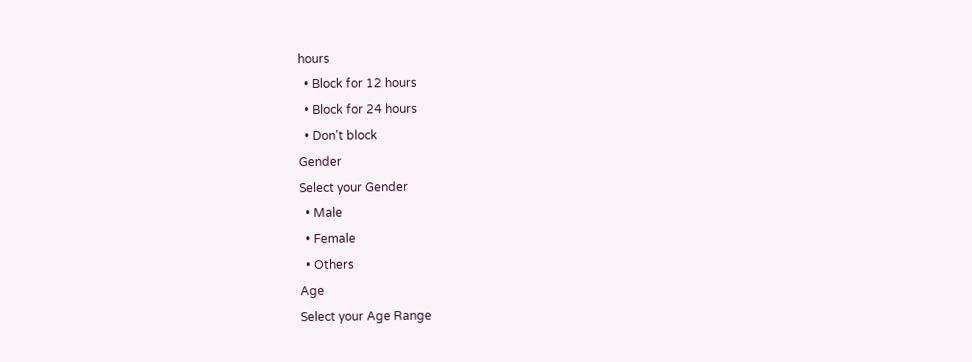hours
  • Block for 12 hours
  • Block for 24 hours
  • Don't block
Gender
Select your Gender
  • Male
  • Female
  • Others
Age
Select your Age Range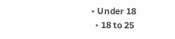• Under 18
  • 18 to 25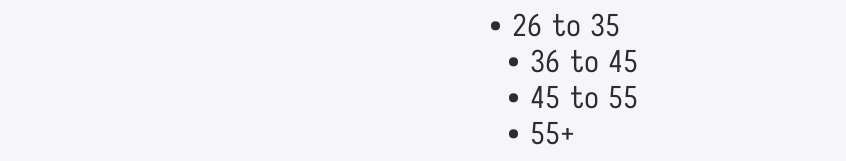• 26 to 35
  • 36 to 45
  • 45 to 55
  • 55+